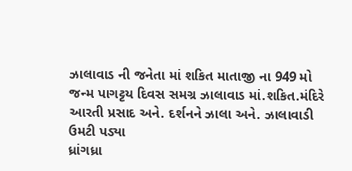ઝાલાવાડ ની જનેતા માં શકિત માતાજી ના 949 મો જન્મ પાગટ્ટય દિવસ સમગ્ર ઝાલાવાડ માં.શકિત.મંદિરે આરતી પ્રસાદ અને. દર્શનને ઝાલા અને. ઝાલાવાડી ઉમટી પડ્યા
ધ્રાંગધ્રા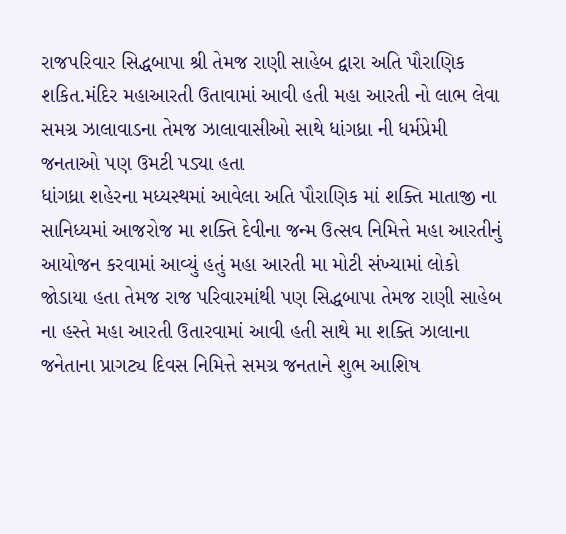રાજપરિવાર સિદ્ધબાપા શ્રી તેમજ રાણી સાહેબ દ્વારા અતિ પૌરાણિક શકિત.મંદિર મહાઆરતી ઉતાવામાં આવી હતી મહા આરતી નો લાભ લેવા સમગ્ર ઝાલાવાડના તેમજ ઝાલાવાસીઓ સાથે ધાંગધ્રા ની ધર્મપ્રેમી જનતાઓ પણ ઉમટી પડ્યા હતા
ધાંગધ્રા શહેરના મધ્યસ્થમાં આવેલા અતિ પૌરાણિક માં શક્તિ માતાજી ના સાનિધ્યમાં આજરોજ મા શક્તિ દેવીના જન્મ ઉત્સવ નિમિત્તે મહા આરતીનું આયોજન કરવામાં આવ્યું હતું મહા આરતી મા મોટી સંખ્યામાં લોકો જોડાયા હતા તેમજ રાજ પરિવારમાંથી પણ સિદ્ધબાપા તેમજ રાણી સાહેબ ના હસ્તે મહા આરતી ઉતારવામાં આવી હતી સાથે મા શક્તિ ઝાલાના જનેતાના પ્રાગટ્ય દિવસ નિમિત્તે સમગ્ર જનતાને શુભ આશિષ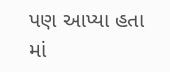પણ આપ્યા હતા
માં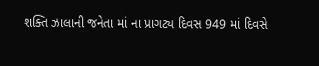શક્તિ ઝાલાની જનેતા માં ના પ્રાગટ્ય દિવસ 949 માં દિવસે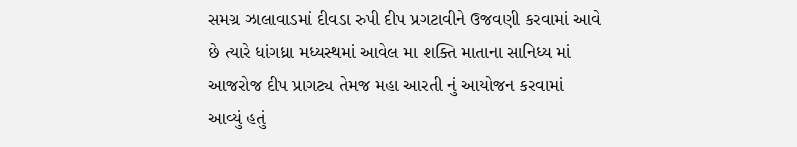સમગ્ર ઝાલાવાડમાં દીવડા રુપી દીપ પ્રગટાવીને ઉજવણી કરવામાં આવે છે ત્યારે ધાંગધ્રા મધ્યસ્થમાં આવેલ મા શક્તિ માતાના સાનિધ્ય માં આજરોજ દીપ પ્રાગટ્ય તેમજ મહા આરતી નું આયોજન કરવામાં આવ્યું હતું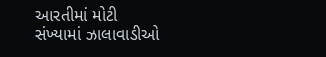આરતીમાં મોટી સંખ્યામાં ઝાલાવાડીઓ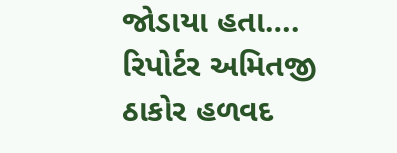જોડાયા હતા….
રિપોર્ટર અમિતજી ઠાકોર હળવદ